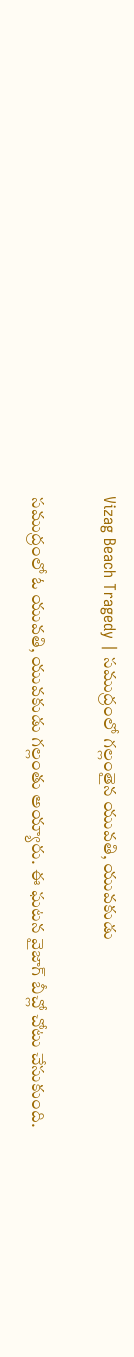Vizag Beach Tragedy | సముద్రంలో గల్లంతైన యువతి, యువకుడు

సముద్రంలో ఓ యువతి, యువకుడు గల్లంతు అయ్యారు. ఈ ఘటన వైజాగ్ బీచ్లో చోటు చేసుకుంది.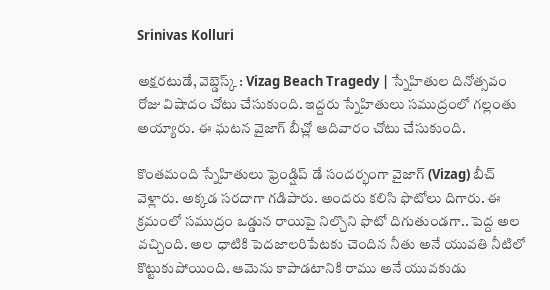Srinivas Kolluri

అక్షరటుడే, వెబ్డెస్క్ : Vizag Beach Tragedy | స్నేహితుల దినోత్సవం రోజు విషాదం చోటు చేసుకుంది. ఇద్దరు స్నేహితులు సముద్రంలో గల్లంతు అయ్యారు. ఈ ఘటన వైజాగ్ బీచ్లో ఆదివారం చోటు చేసుకుంది.

కొంతమంది స్నేహితులు ఫ్రెండ్షిప్ డే సందర్భంగా వైజాగ్ (Vizag) బీచ్ వెళ్లారు. అక్కడ సరదాగా గడిపారు. అందరు కలిసి ఫొటోలు దిగారు. ఈ క్రమంలో సముద్రం ఒడ్డున రాయిపై నిల్చొని ఫొటో దిగుతుండగా.. పెద్ద అల వచ్చింది. అల ధాటికి పెదజాలరిపేటకు చెందిన నీతు అనే యువతి నీటిలో కొట్టుకుపోయింది. ఆమెను కాపాడటానికి రాము అనే యువకుడు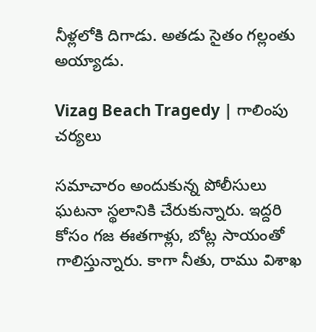నీళ్లలోకి దిగాడు. అతడు సైతం గల్లంతు అయ్యాడు.

Vizag Beach Tragedy | గాలింపు చర్యలు

సమాచారం అందుకున్న పోలీసులు ఘటనా స్థలానికి చేరుకున్నారు. ఇద్దరి కోసం గజ ఈతగాళ్లు, బోట్ల సాయంతో గాలిస్తున్నారు. కాగా నీతు, రాము విశాఖ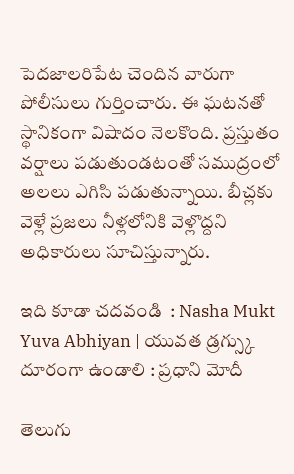పెదజాలరిపేట చెందిన వారుగా పోలీసులు గుర్తించారు. ఈ ఘటనతో స్థానికంగా విషాదం నెలకొంది. ప్రస్తుతం వర్షాలు పడుతుండటంతో సముద్రంలో అలలు ఎగిసి పడుతున్నాయి. బీచ్లకు వెళ్లే ప్రజలు నీళ్లలోనికి వెళ్లొద్దని అధికారులు సూచిస్తున్నారు.

ఇది కూడా చదవండి  : Nasha Mukt Yuva Abhiyan | యువత డ్రగ్స్కు దూరంగా ఉండాలి : ప్రధాని మోదీ

తెలుగు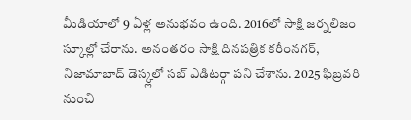మీడియాలో 9 ఏళ్ల అనుభవం ఉంది. 2016లో సాక్షి జర్నలిజం స్కూల్లో చేరాను. అనంతరం సాక్షి దినపత్రిక కరీంనగర్, నిజామాబాద్ డెస్క్లలో సబ్ ఎడిటర్గా పని చేశాను. 2025 ఫిబ్రవరి నుంచి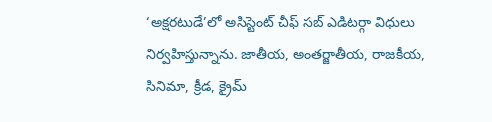‘అక్షరటుడే’లో అసిస్టెంట్ చీఫ్ సబ్ ఎడిటర్గా విధులు నిర్వహిస్తున్నాను. జాతీయ, అంతర్జాతీయ, రాజకీయ, సినిమా, క్రీడ, క్రైమ్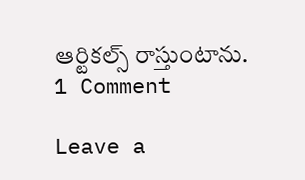ఆర్టికల్స్ రాస్తుంటాను.
1 Comment

Leave a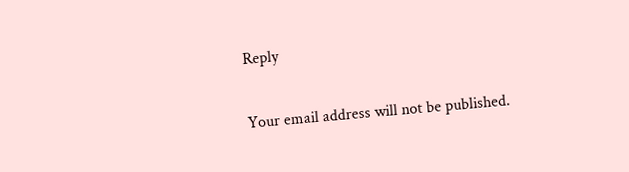Reply

Your email address will not be published.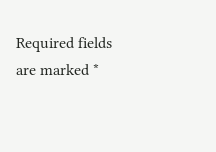Required fields are marked *